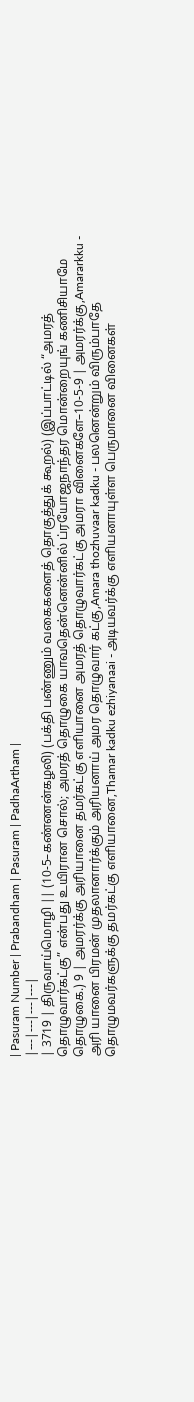| Pasuram Number | Prabandham | Pasuram | PadhaArtham |
|---|---|---|---|
| 3719 | திருவாய்மொழி || (10-5–கண்ணன்கழலி) (பக்தி பண்ணும் வகைகளைத் தொகுத்துக் கூறல்) (இப்பாட்டில் “அமரத் தொழுவார்கட்கு” என்பது உயிரான சொல்; அமரத் தொழுகை யாவதென்னென்னில் ப்ரயோஜநாந்தர மொன்றையுங் கணிசியாமே தொழுகை.) 9 | அமரர்க்கு அரியானை தமர்கட்கு எளியானை அமரத் தொழுவார்கட்கு அமரா வினைகளே–10-5-9 | அமரர்க்கு,Amararkku - அரி யானை பிரமன் முதலானார்க்கும் அரியனாய் அமர தொழுவார் கட்கு,Amara thozhuvaar kadku - பலனென்றும் விரும்பாதே தொழுமவர்களுக்கு தமர்கட்கு எளியானை,Thamar kadku ezhiyanaai - அடியவர்க்கு எளியனாயுள்ள பெருமானை வினைகள்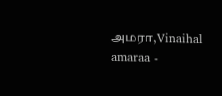அமரா,Vinaihal amaraa -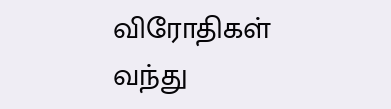விரோதிகள் வந்து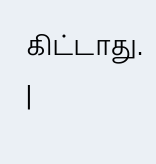கிட்டாது. |